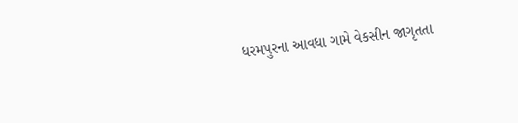ધરમપુરના આવધા ગામે વેકસીન જાગૃતતા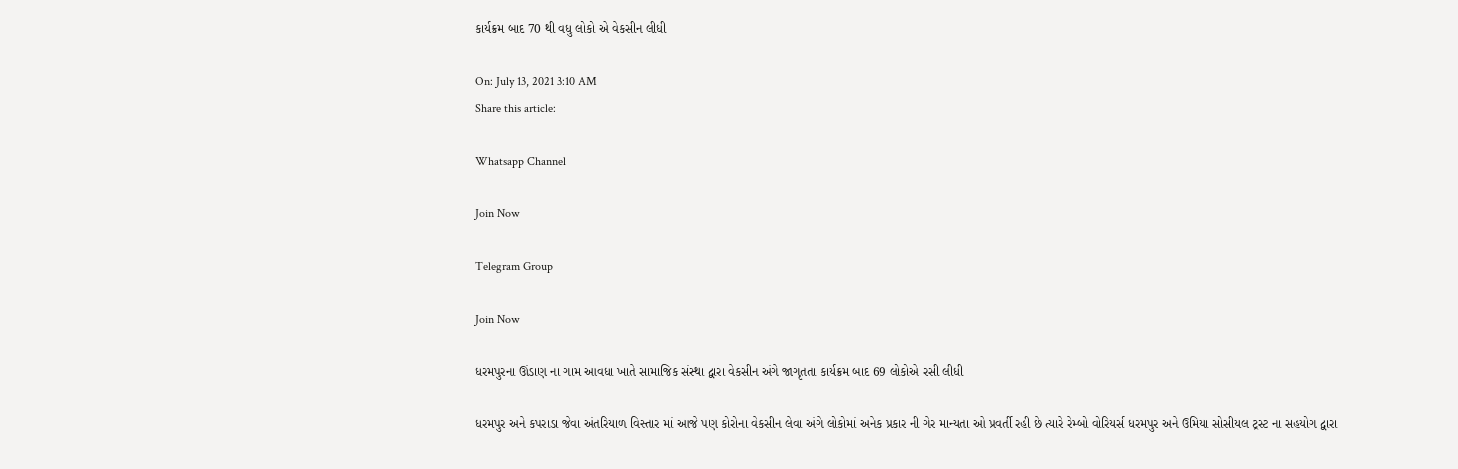કાર્યક્રમ બાદ 70 થી વધુ લોકો એ વેકસીન લીધી

On: July 13, 2021 3:10 AM
Share this article:

Whatsapp Channel

Join Now

Telegram Group

Join Now

ધરમપુરના ઊંડાણ ના ગામ આવધા ખાતે સામાજિક સંસ્થા દ્વારા વેકસીન અંગે જાગૃતતા કાર્યક્રમ બાદ 69 લોકોએ રસી લીધી

ધરમપુર અને કપરાડા જેવા અંતરિયાળ વિસ્તાર માં આજે પણ કોરોના વેકસીન લેવા અંગે લોકોમાં અનેક પ્રકાર ની ગેર માન્યતા ઓ પ્રવર્તી રહી છે ત્યારે રેમ્બો વોરિયર્સ ધરમપુર અને ઉમિયા સોસીયલ ટ્રસ્ટ ના સહયોગ દ્વારા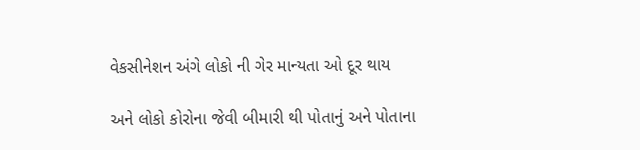વેકસીનેશન અંગે લોકો ની ગેર માન્યતા ઓ દૂર થાય

અને લોકો કોરોના જેવી બીમારી થી પોતાનું અને પોતાના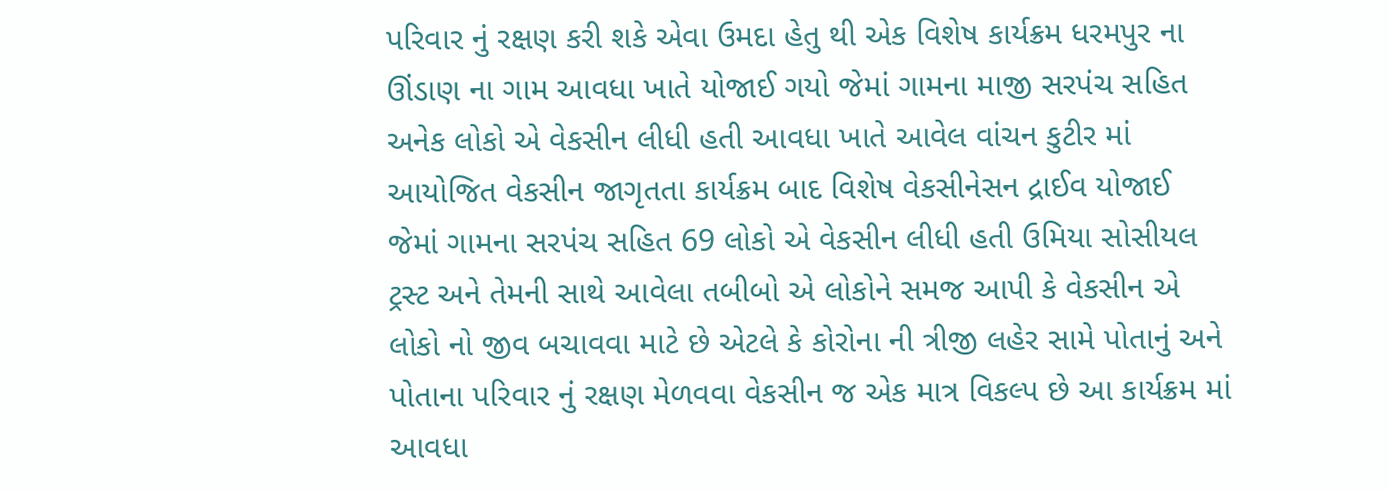પરિવાર નું રક્ષણ કરી શકે એવા ઉમદા હેતુ થી એક વિશેષ કાર્યક્રમ ધરમપુર ના ઊંડાણ ના ગામ આવધા ખાતે યોજાઈ ગયો જેમાં ગામના માજી સરપંચ સહિત અનેક લોકો એ વેકસીન લીધી હતી આવધા ખાતે આવેલ વાંચન કુટીર માં આયોજિત વેકસીન જાગૃતતા કાર્યક્રમ બાદ વિશેષ વેકસીનેસન દ્રાઈવ યોજાઈ જેમાં ગામના સરપંચ સહિત 69 લોકો એ વેકસીન લીધી હતી ઉમિયા સોસીયલ ટ્રસ્ટ અને તેમની સાથે આવેલા તબીબો એ લોકોને સમજ આપી કે વેકસીન એ લોકો નો જીવ બચાવવા માટે છે એટલે કે કોરોના ની ત્રીજી લહેર સામે પોતાનું અને પોતાના પરિવાર નું રક્ષણ મેળવવા વેકસીન જ એક માત્ર વિકલ્પ છે આ કાર્યક્રમ માં આવધા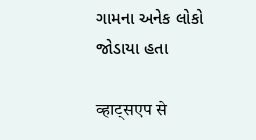ગામના અનેક લોકો જોડાયા હતા

व्हाट्सएप से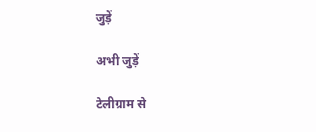जुड़ें

अभी जुड़ें

टेलीग्राम से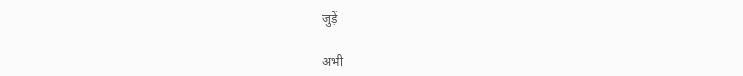जुड़ें

अभी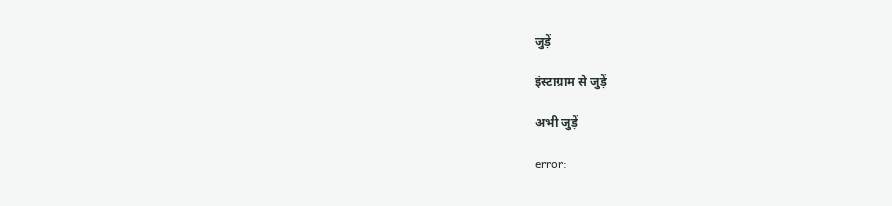जुड़ें

इंस्टाग्राम से जुड़ें

अभी जुड़ें

error: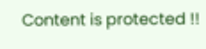Content is protected !!